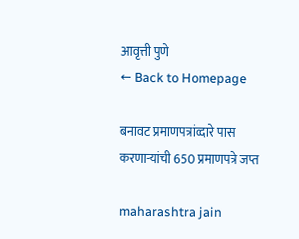आवृत्ती पुणे
← Back to Homepage

बनावट प्रमाणपत्रांव्दारे पास करणाऱ्यांची 650 प्रमाणपत्रे जप्त

maharashtra jain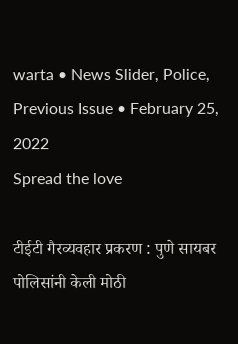warta • News Slider, Police, Previous Issue • February 25, 2022
Spread the love

टीईटी गैरव्यवहार प्रकरण : पुणे सायबर पोलिसांनी केली मोठी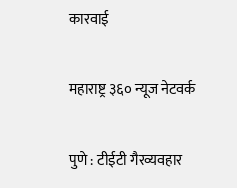कारवाई

महाराष्ट्र ३६० न्यूज नेटवर्क

पुणे : टीईटी गैरव्यवहार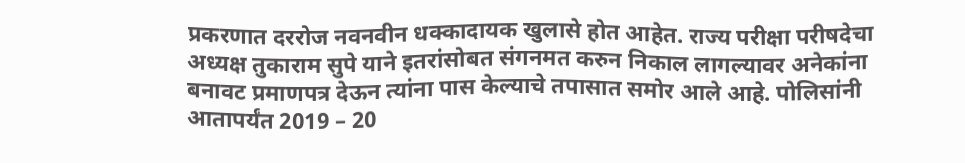प्रकरणात दररोज नवनवीन धक्कादायक खुलासे होत आहेत. राज्य परीक्षा परीषदेचा अध्यक्ष तुकाराम सुपे याने इतरांसोबत संगनमत करुन निकाल लागल्यावर अनेकांना बनावट प्रमाणपत्र देऊन त्यांना पास केल्याचे तपासात समोर आले आहे. पोलिसांनी आतापर्यंत 2019 – 20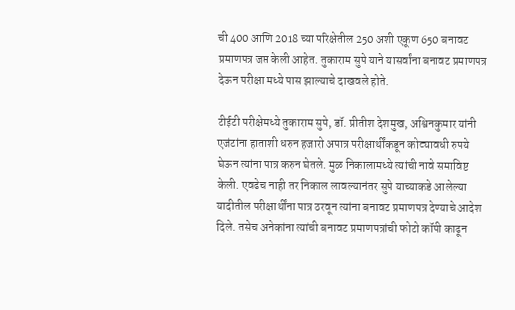ची 400 आणि 2018 च्या परिक्षेतील 250 अशी एकूण 650 बनावट प्रमाणपत्र जप्त केली आहेत. तुकाराम सुपे याने यासर्वांना बनावट प्रमाणपत्र देऊन परीक्षा मध्ये पास झाल्याचे दाखवले होते.

टीईटी परीक्षेमध्ये तुकाराम सुपे, डॉ. प्रीतीश देशमुख, अश्विनकुमार यांनी एजंटांना हाताशी धरुन हजारो अपात्र परीक्षार्थींकडून कोट्यावधी रुपये घेऊन त्यांना पात्र करुन घेतले. मुळ निकालामध्ये त्यांची नावे समाविष्ट केली. एवढेच नाही तर निकाल लावल्यानंतर सुपे याच्याकडे आलेल्या यादीतील परीक्षार्थींना पात्र ठरवून त्यांना बनावट प्रमाणपत्र देण्याचे आदेश दिले. तसेच अनेकांना त्यांची बनावट प्रमाणपत्रांची फोटो कॉपी काढून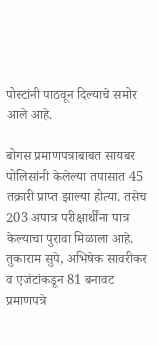पोस्टांनी पाठवून दिल्याचे समोर आले आहे.

बोगस प्रमाणपत्राबाबत सायबर पोलिसांनी केलेल्या तपासात 45 तक्रारी प्राप्त झाल्या होत्या. तसेच 203 अपात्र परीक्षार्थींना पात्र केल्याचा पुरावा मिळाला आहे. तुकाराम सुपे, अभिषेक सावरीकर व एजंटांकडून 81 बनावट प्रमाणपत्रे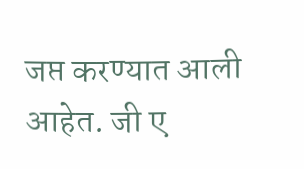जप्त करण्यात आली आहेत. जी ए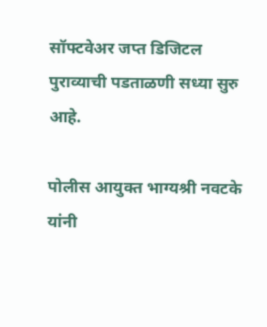सॉफ्टवेअर जप्त डिजिटल पुराव्याची पडताळणी सध्या सुरु आहे.

पोलीस आयुक्त भाग्यश्री नवटके यांनी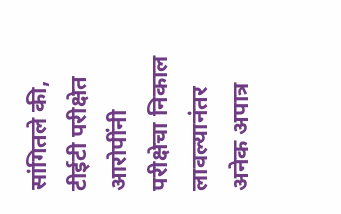सांगितले की, टीईटी परीक्षेत आरोपींनी परीक्षेचा निकाल लावल्यानंतर अनेक अपात्र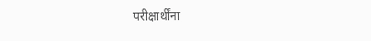परीक्षार्थींना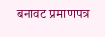बनावट प्रमाणपत्र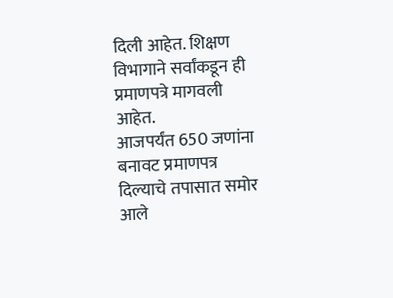दिली आहेत. शिक्षण विभागाने सर्वांकडून ही प्रमाणपत्रे मागवली आहेत.
आजपर्यंत 650 जणांना बनावट प्रमाणपत्र दिल्याचे तपासात समोर आले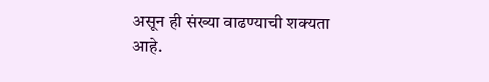असून ही संख्या वाढण्याची शक्यता आहे.